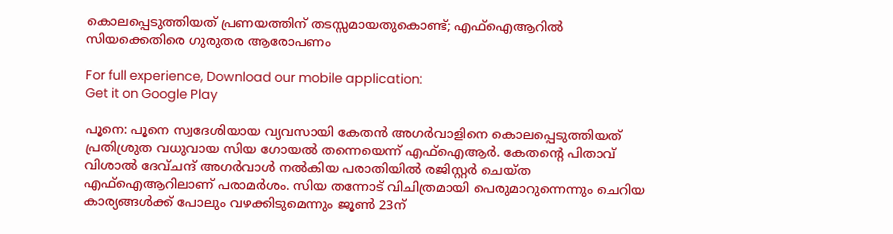കൊലപ്പെടുത്തിയത് പ്രണയത്തിന് തടസ്സമായതുകൊണ്ട്; എഫ്‌ഐആറില്‍ സിയക്കെതിരെ ഗുരുതര ആരോപണം

For full experience, Download our mobile application:
Get it on Google Play

പൂനെ: പൂനെ സ്വദേശിയായ വ്യവസായി കേതന്‍ അഗര്‍വാളിനെ കൊലപ്പെടുത്തിയത് പ്രതിശ്രുത വധുവായ സിയ ഗോയല്‍ തന്നെയെന്ന് എഫ്‌ഐആര്‍. കേതന്റെ പിതാവ് വിശാല്‍ ദേവ്ചന്ദ് അഗര്‍വാള്‍ നല്‍കിയ പരാതിയില്‍ രജിസ്റ്റര്‍ ചെയ്ത എഫ്‌ഐആറിലാണ് പരാമര്‍ശം. സിയ തന്നോട് വിചിത്രമായി പെരുമാറുന്നെന്നും ചെറിയ കാര്യങ്ങള്‍ക്ക് പോലും വഴക്കിടുമെന്നും ജൂണ്‍ 23ന്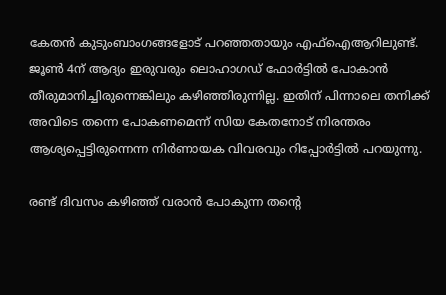കേതന്‍ കുടുംബാംഗങ്ങളോട് പറഞ്ഞതായും എഫ്‌ഐആറിലുണ്ട്. ജൂണ്‍ 4ന് ആദ്യം ഇരുവരും ലൊഹാഗഡ് ഫോര്‍ട്ടില്‍ പോകാന്‍ തീരുമാനിച്ചിരുന്നെങ്കിലും കഴിഞ്ഞിരുന്നില്ല. ഇതിന് പിന്നാലെ തനിക്ക് അവിടെ തന്നെ പോകണമെന്ന് സിയ കേതനോട് നിരന്തരം ആശ്യപ്പെട്ടിരുന്നെന്ന നിര്‍ണായക വിവരവും റിപ്പോര്‍ട്ടില്‍ പറയുന്നു.

രണ്ട് ദിവസം കഴിഞ്ഞ് വരാന്‍ പോകുന്ന തന്റെ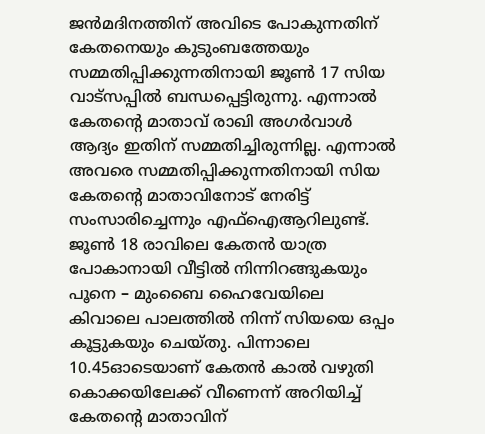ജന്‍മദിനത്തിന് അവിടെ പോകുന്നതിന് കേതനെയും കുടുംബത്തേയും സമ്മതിപ്പിക്കുന്നതിനായി ജൂണ്‍ 17 സിയ വാട്‌സപ്പില്‍ ബന്ധപ്പെട്ടിരുന്നു. എന്നാല്‍ കേതന്റെ മാതാവ് രാഖി അഗര്‍വാള്‍ ആദ്യം ഇതിന് സമ്മതിച്ചിരുന്നില്ല. എന്നാല്‍ അവരെ സമ്മതിപ്പിക്കുന്നതിനായി സിയ കേതന്റെ മാതാവിനോട് നേരിട്ട് സംസാരിച്ചെന്നും എഫ്‌ഐആറിലുണ്ട്.
ജൂണ്‍ 18 രാവിലെ കേതന്‍ യാത്ര പോകാനായി വീട്ടില്‍ നിന്നിറങ്ങുകയും പൂനെ – മുംബൈ ഹൈവേയിലെ കിവാലെ പാലത്തില്‍ നിന്ന് സിയയെ ഒപ്പം കൂട്ടുകയും ചെയ്തു. പിന്നാലെ 10.45ഓടെയാണ് കേതന്‍ കാല്‍ വഴുതി കൊക്കയിലേക്ക് വീണെന്ന് അറിയിച്ച് കേതന്റെ മാതാവിന്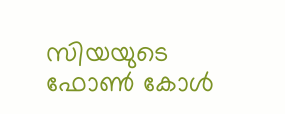സിയയുടെ ഫോണ്‍ കോള്‍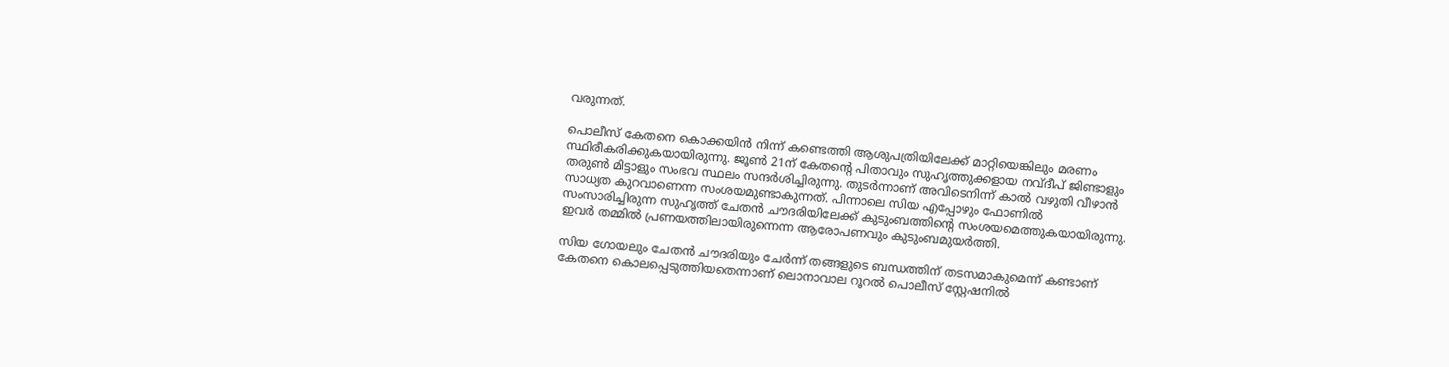വരുന്നത്.

പൊലീസ് കേതനെ കൊക്കയിന്‍ നിന്ന് കണ്ടെത്തി ആശുപത്രിയിലേക്ക് മാറ്റിയെങ്കിലും മരണം സ്ഥിരീകരിക്കുകയായിരുന്നു. ജൂണ്‍ 21ന് കേതന്റെ പിതാവും സുഹൃത്തുക്കളായ നവ്ദീപ് ജിണ്ടാളും തരുണ്‍ മിട്ടാളും സംഭവ സ്ഥലം സന്ദര്‍ശിച്ചിരുന്നു. തുടര്‍ന്നാണ് അവിടെനിന്ന് കാല്‍ വഴുതി വീഴാന്‍ സാധ്യത കുറവാണെന്ന സംശയമുണ്ടാകുന്നത്. പിന്നാലെ സിയ എപ്പോഴും ഫോണില്‍ സംസാരിച്ചിരുന്ന സുഹൃത്ത് ചേതന്‍ ചൗദരിയിലേക്ക് കുടുംബത്തിന്റെ സംശയമെത്തുകയായിരുന്നു. ഇവര്‍ തമ്മില്‍ പ്രണയത്തിലായിരുന്നെന്ന ആരോപണവും കുടുംബമുയര്‍ത്തി.

സിയ ഗോയലും ചേതന്‍ ചൗദരിയും ചേര്‍ന്ന് തങ്ങളുടെ ബന്ധത്തിന് തടസമാകുമെന്ന് കണ്ടാണ് കേതനെ കൊലപ്പെടുത്തിയതെന്നാണ് ലൊനാവാല റൂറല്‍ പൊലീസ് സ്റ്റേഷനില്‍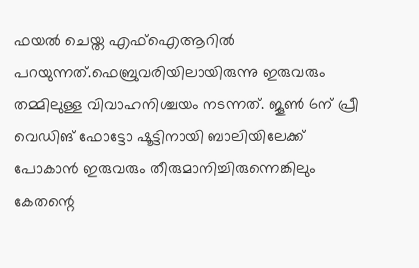ഫയല്‍ ചെയ്ത എഫ്‌ഐആറില്‍ പറയുന്നത്.ഫെബ്രുവരിയിലായിരുന്നു ഇരുവരും തമ്മിലുള്ള വിവാഹനിശ്ചയം നടന്നത്. ജൂണ്‍ 6ന് പ്രീ വെഡിങ് ഫോട്ടോ ഷൂട്ടിനായി ബാലിയിലേക്ക് പോകാന്‍ ഇരുവരും തീരുമാനിച്ചിരുന്നെങ്കിലും കേതന്റെ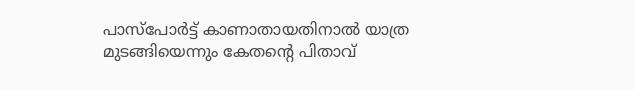പാസ്‌പോര്‍ട്ട് കാണാതായതിനാല്‍ യാത്ര മുടങ്ങിയെന്നും കേതന്റെ പിതാവ്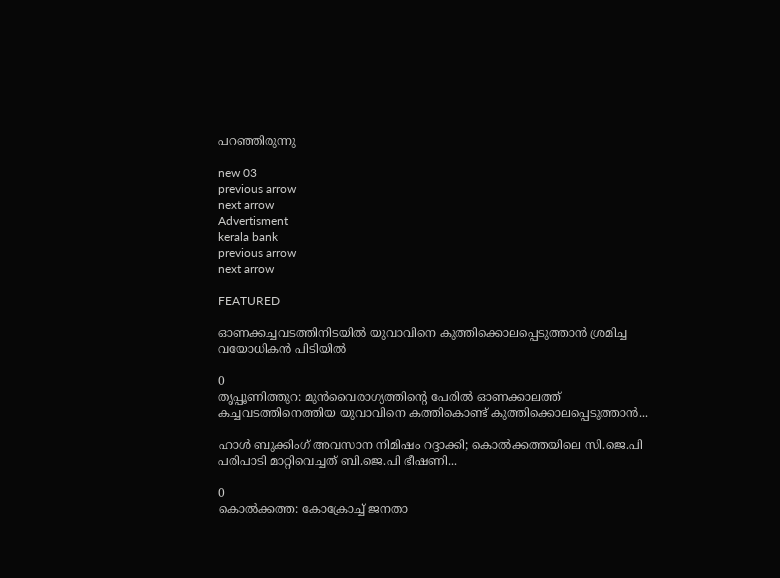പറഞ്ഞിരുന്നു

new 03
previous arrow
next arrow
Advertisment
kerala bank
previous arrow
next arrow

FEATURED

ഓണക്കച്ചവടത്തിനിടയിൽ യുവാവിനെ കുത്തിക്കൊലപ്പെടുത്താൻ ശ്രമിച്ച വയോധികൻ പിടിയിൽ

0
തൃപ്പൂണിത്തുറ: മുൻവൈരാഗ്യത്തിന്റെ പേരിൽ ഓണക്കാലത്ത് കച്ചവടത്തിനെത്തിയ യുവാവിനെ കത്തികൊണ്ട് കുത്തിക്കൊലപ്പെടുത്താൻ...

ഹാൾ ബുക്കിംഗ് അവസാന നിമിഷം റദ്ദാക്കി; കൊൽക്കത്തയിലെ സി.ജെ.പി പരിപാടി മാറ്റിവെച്ചത് ബി.ജെ.പി ഭീഷണി...

0
കൊൽക്കത്ത: കോക്രോച്ച് ജനതാ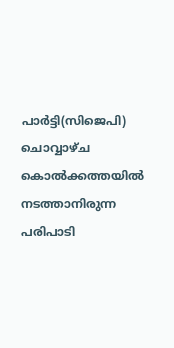പാർട്ടി(സിജെപി) ചൊവ്വാഴ്ച കൊൽക്കത്തയിൽ നടത്താനിരുന്ന പരിപാടി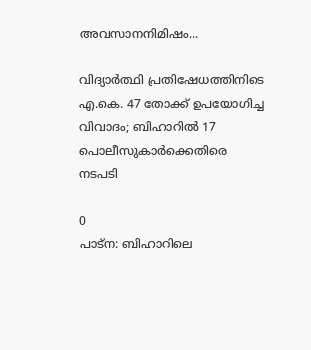അവസാനനിമിഷം...

വിദ്യാർത്ഥി പ്രതിഷേധത്തിനിടെ എ.കെ. 47 തോക്ക് ഉപയോഗിച്ച വിവാദം; ബിഹാറിൽ 17 പൊലീസുകാർക്കെതിരെ നടപടി

0
പാട്ന: ബിഹാറിലെ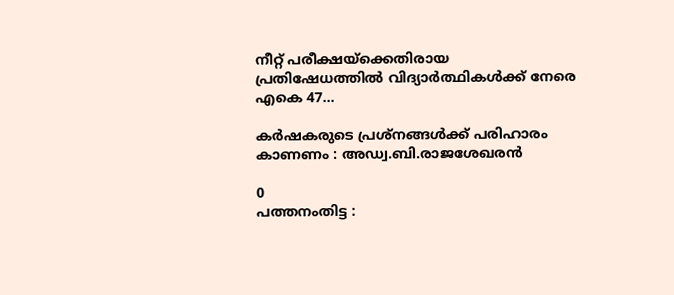നീറ്റ് പരീക്ഷയ്‌ക്കെതിരായ പ്രതിഷേധത്തില്‍ വിദ്യാര്‍ത്ഥികള്‍ക്ക് നേരെ എകെ 47...

കർഷകരുടെ പ്രശ്നങ്ങൾക്ക് പരിഹാരം കാണണം : അഡ്വ.ബി.രാജശേഖരൻ

0
പത്തനംതിട്ട :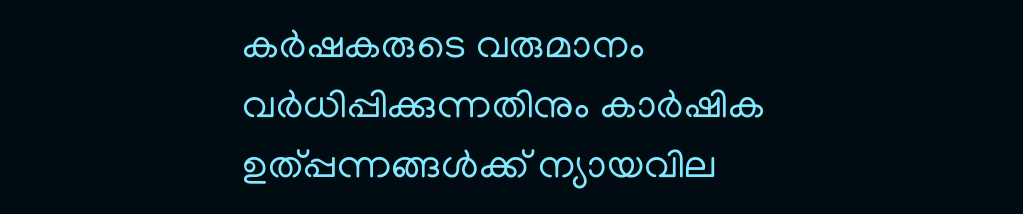കർഷകരുടെ വരുമാനം വർധിപ്പിക്കുന്നതിനും കാർഷിക ഉത്പ്പന്നങ്ങൾക്ക് ന്യായവില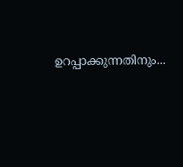ഉറപ്പാക്കുന്നതിനും...